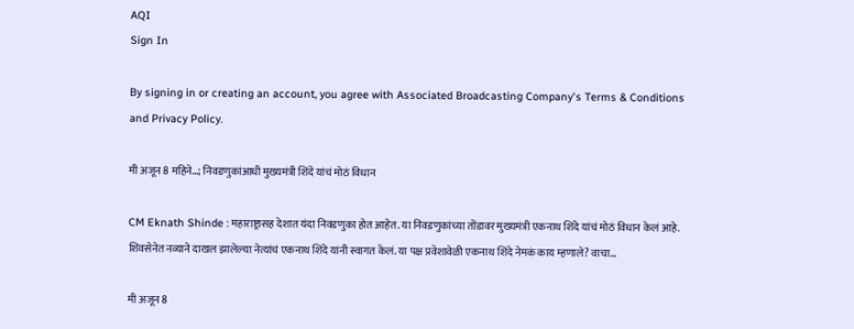AQI
Sign In

By signing in or creating an account, you agree with Associated Broadcasting Company's Terms & Conditions and Privacy Policy.

मी अजून 8 महिने…; निवडणुकांआधी मुख्यमंत्री शिंदे यांचं मोठं विधान

CM Eknath Shinde : महाराष्ट्रासह देशात यंदा निवडणुका होत आहेत. या निवडणुकांच्या तोंडावर मुख्यमंत्री एकनाथ शिंदे यांचं मोठं विधान केलं आहे. शिवसेनेत नव्याने दाखल झालेल्या नेत्यांचं एकनाथ शिंदे यांनी स्वागत केलं. या पक्ष प्रवेशावेळी एकनाथ शिंदे नेमकं काय म्हणाले? वाचा...

मी अजून 8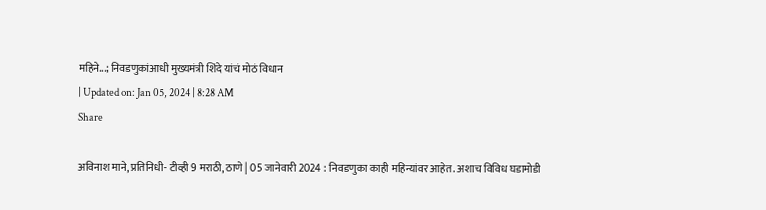महिने...; निवडणुकांआधी मुख्यमंत्री शिंदे यांचं मोठं विधान
| Updated on: Jan 05, 2024 | 8:28 AM
Share

अविनाश माने, प्रतिनिधी- टीव्ही 9 मराठी, ठाणे | 05 जानेवारी 2024 : निवडणुका काही महिन्यांवर आहेत. अशाच विविध घडामोडी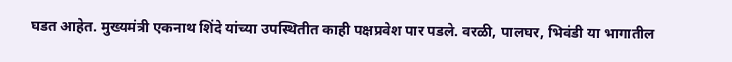घडत आहेत. मुख्यमंत्री एकनाथ शिंदे यांच्या उपस्थितीत काही पक्षप्रवेश पार पडले. वरळी, पालघर, भिवंडी या भागातील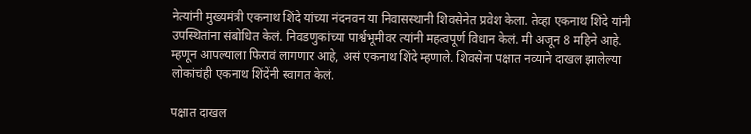नेत्यांनी मुख्यमंत्री एकनाथ शिंदे यांच्या नंदनवन या निवासस्थानी शिवसेनेत प्रवेश केला. तेव्हा एकनाथ शिंदे यांनी उपस्थितांना संबोधित केलं. निवडणुकांच्या पार्श्वभूमीवर त्यांनी महत्वपूर्ण विधान केलं. मी अजून 8 महिने आहे. म्हणून आपल्याला फिरावं लागणार आहे, असं एकनाथ शिंदे म्हणाले. शिवसेना पक्षात नव्याने दाखल झालेल्या लोकांचंही एकनाथ शिंदेंनी स्वागत केलं.

पक्षात दाखल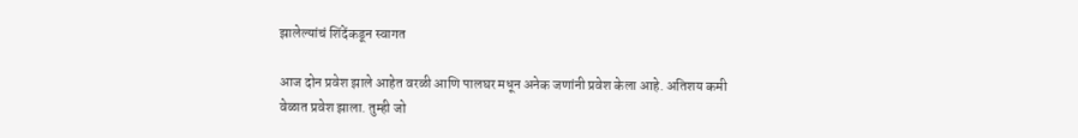झालेल्यांचं शिंदेंकडून स्वागत

आज दोन प्रवेश झाले आहेत वरळी आणि पालघर मधून अनेक जणांनी प्रवेश केला आहे. अतिशय कमी वेळात प्रवेश झाला. तुम्ही जो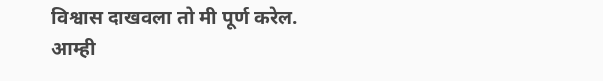विश्वास दाखवला तो मी पूर्ण करेल. आम्ही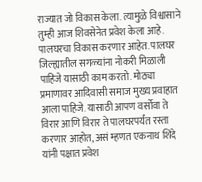राज्यात जो विकास केला. त्यामुळे विश्वासाने तुम्ही आज शिवसेनेत प्रवेश केला आहे. पालघरचा विकास करणार आहेत. पालघर जिल्ह्यातील सगळ्यांना नोकरी मिळाली पाहिजे यासाठी काम करतो. मोठ्या प्रमाणावर आदिवासी समाज मुख्य प्रवाहात आला पाहिजे. यासाठी आपण वर्सोवा ते विरार आणि विरार ते पालघरपर्यंत रस्ता करणार आहोत, असं म्हणत एकनाथ शिंदे यांनी पक्षात प्रवेश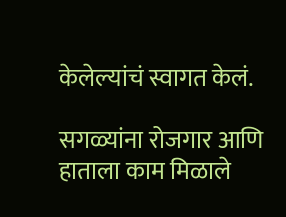केलेल्यांचं स्वागत केलं.

सगळ्यांना रोजगार आणि हाताला काम मिळाले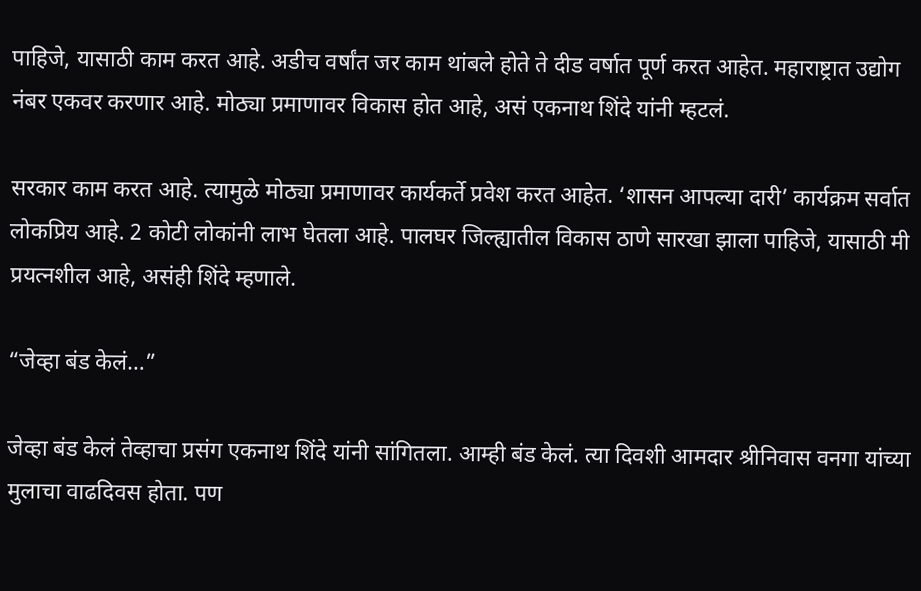पाहिजे, यासाठी काम करत आहे. अडीच वर्षांत जर काम थांबले होते ते दीड वर्षात पूर्ण करत आहेत. महाराष्ट्रात उद्योग नंबर एकवर करणार आहे. मोठ्या प्रमाणावर विकास होत आहे, असं एकनाथ शिंदे यांनी म्हटलं.

सरकार काम करत आहे. त्यामुळे मोठ्या प्रमाणावर कार्यकर्ते प्रवेश करत आहेत. ‘शासन आपल्या दारी’ कार्यक्रम सर्वात लोकप्रिय आहे. 2 कोटी लोकांनी लाभ घेतला आहे. पालघर जिल्ह्यातील विकास ठाणे सारखा झाला पाहिजे, यासाठी मी प्रयत्नशील आहे, असंही शिंदे म्हणाले.

“जेव्हा बंड केलं…”

जेव्हा बंड केलं तेव्हाचा प्रसंग एकनाथ शिंदे यांनी सांगितला. आम्ही बंड केलं. त्या दिवशी आमदार श्रीनिवास वनगा यांच्या मुलाचा वाढदिवस होता. पण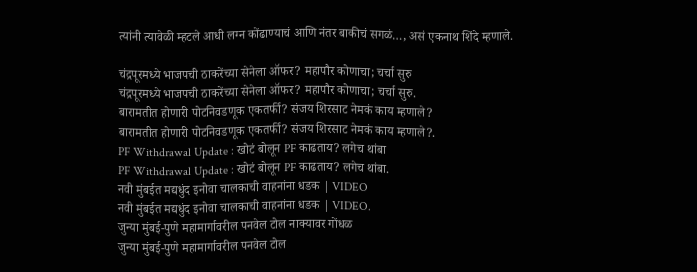त्यांनी त्यावेळी म्हटले आधी लग्न कोंढाण्याचं आणि नंतर बाकीचं सगळं…, असं एकनाथ शिंदे म्हणाले.

चंद्रपूरमध्ये भाजपची ठाकरेंच्या सेनेला ऑफर? महापौर कोणाचा; चर्चा सुरु
चंद्रपूरमध्ये भाजपची ठाकरेंच्या सेनेला ऑफर? महापौर कोणाचा; चर्चा सुरु.
बारामतीत होणारी पोटनिवडणूक एकतर्फी? संजय शिरसाट नेमकं काय म्हणाले?
बारामतीत होणारी पोटनिवडणूक एकतर्फी? संजय शिरसाट नेमकं काय म्हणाले?.
PF Withdrawal Update : खोटं बोलून PF काढताय? लगेच थांबा
PF Withdrawal Update : खोटं बोलून PF काढताय? लगेच थांबा.
नवी मुंबईत मद्यधुंद इनोवा चालकाची वाहनांना धडक | VIDEO
नवी मुंबईत मद्यधुंद इनोवा चालकाची वाहनांना धडक | VIDEO.
जुन्या मुंबई-पुणे महामार्गावरील पनवेल टोल नाक्यावर गोंधळ
जुन्या मुंबई-पुणे महामार्गावरील पनवेल टोल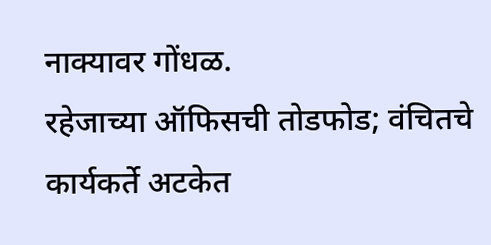नाक्यावर गोंधळ.
रहेजाच्या ऑफिसची तोडफोड; वंचितचे कार्यकर्ते अटकेत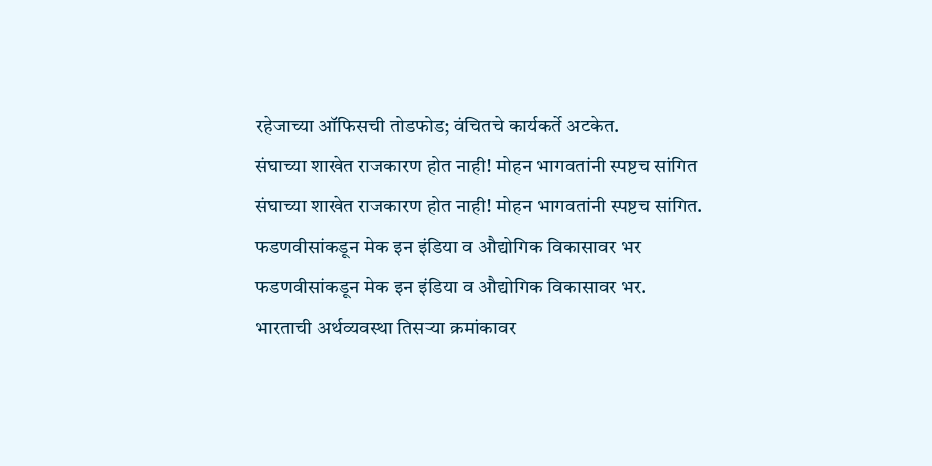रहेजाच्या ऑफिसची तोडफोड; वंचितचे कार्यकर्ते अटकेत.
संघाच्या शाखेत राजकारण होत नाही! मोहन भागवतांनी स्पष्टच सांगित
संघाच्या शाखेत राजकारण होत नाही! मोहन भागवतांनी स्पष्टच सांगित.
फडणवीसांकडून मेक इन इंडिया व औद्योगिक विकासावर भर
फडणवीसांकडून मेक इन इंडिया व औद्योगिक विकासावर भर.
भारताची अर्थव्यवस्था तिसऱ्या क्रमांकावर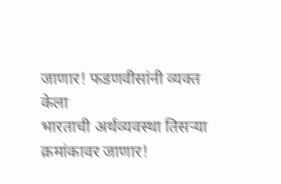जाणार! फडणवीसांनी व्यक्त केला
भारताची अर्थव्यवस्था तिसऱ्या क्रमांकावर जाणार!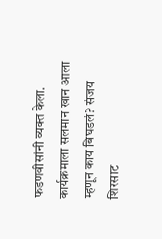फडणवीसांनी व्यक्त केला.
कार्यक्रमाला सलमान खान आला म्हणून काय बिघडलं? संजय शिरसाट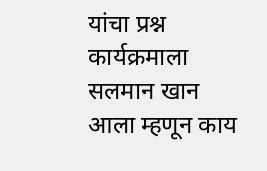यांचा प्रश्न
कार्यक्रमाला सलमान खान आला म्हणून काय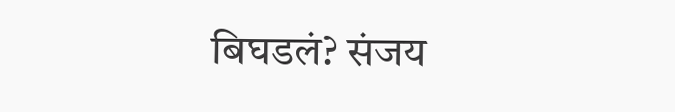बिघडलं? संजय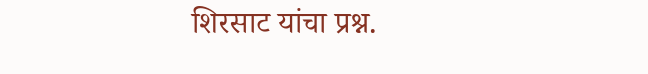शिरसाट यांचा प्रश्न.